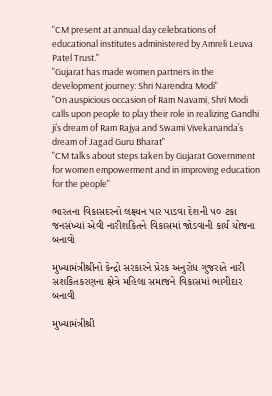"CM present at annual day celebrations of educational institutes administered by Amreli Leuva Patel Trust."
"Gujarat has made women partners in the development journey: Shri Narendra Modi"
"On auspicious occasion of Ram Navami, Shri Modi calls upon people to play their role in realizing Gandhi ji’s dream of Ram Rajya and Swami Vivekananda’s dream of Jagad Guru Bharat"
"CM talks about steps taken by Gujarat Government for women empowerment and in improving education for the people"

ભારતના વિકાસદરનો લક્ષ્યન પાર પાડવા દેશની ૫૦ ટકા જનસંખ્યાં એવી નારીશકિતને વિકાસમાં જોડવાની કાર્ય યોજના બનાવો

મુખ્યામંત્રીશ્રીનો કેન્દ્રો સરકારને પ્રેરક અનુરોધ ગુજરાતે નારી સશકિતકરણના ક્ષેત્રે મહિલા સમાજને વિકાસમાં ભાગીદાર બનાવી

મુખ્યામંત્રીશ્રી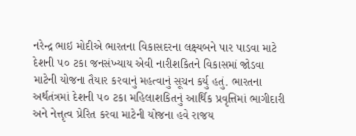નરેન્દ્ર ભાઇ મોદીએ ભારતના વિકાસદરના લક્ષ્યબને પાર પાડવા માટે દેશની ૫૦ ટકા જનસંખ્યાય એવી નારીશકિતને વિકાસમાં જોડવા માટેની યોજના તૈયાર કરવાનું મહત્વાનું સૂચન કર્યુ હતું. ભારતના અર્થતંત્રમાં દેશની ૫૦ ટકા મહિલાશકિતનું આર્થિક પ્રવૃત્તિમાં ભાગીદારી અને નેત્તૃત્વ પ્રેરિત કરવા માટેની યોજના હવે રાજય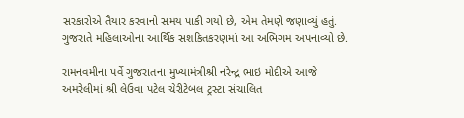સરકારોએ તૈયાર કરવાનો સમય પાકી ગયો છે, એમ તેમણે જણાવ્યું હતું. ગુજરાતે મહિલાઓના આર્થિક સશકિતકરણમાં આ અભિગમ અપનાવ્યો છે.

રામનવમીના પર્વે ગુજરાતના મુખ્યામંત્રીશ્રી નરેન્દ્ર ભાઇ મોદીએ આજે અમરેલીમાં શ્રી લેઉવા પટેલ ચેરીટેબલ ટ્રસ્ટા સંચાલિત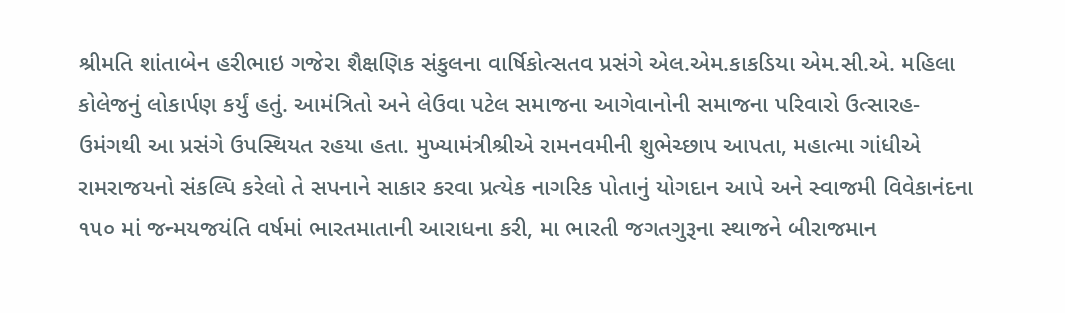શ્રીમતિ શાંતાબેન હરીભાઇ ગજેરા શૈક્ષણિક સંકુલના વાર્ષિકોત્સતવ પ્રસંગે એલ.એમ.કાકડિયા એમ.સી.એ. મહિલા કોલેજનું લોકાર્પણ કર્યું હતું. આમંત્રિતો અને લેઉવા પટેલ સમાજના આગેવાનોની સમાજના પરિવારો ઉત્સારહ-ઉમંગથી આ પ્રસંગે ઉપસ્થિયત રહયા હતા. મુખ્યામંત્રીશ્રીએ રામનવમીની શુભેચ્છાપ આપતા, મહાત્મા ગાંધીએ રામરાજયનો સંકલ્પિ કરેલો તે સપનાને સાકાર કરવા પ્રત્યેક નાગરિક પોતાનું યોગદાન આપે અને સ્વાજમી વિવેકાનંદના ૧૫૦ માં જન્મયજયંતિ વર્ષમાં ભારતમાતાની આરાધના કરી, મા ભારતી જગતગુરૂના સ્થાજને બીરાજમાન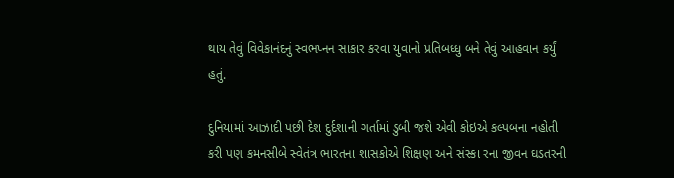થાય તેવું વિવેકાનંદનું સ્વભપ્નન સાકાર કરવા યુવાનો પ્રતિબધ્ધુ બને તેવું આહવાન કર્યું હતું.

દુનિયામાં આઝાદી પછી દેશ દુર્દશાની ગર્તામાં ડુબી જશે એવી કોઇએ કલ્પબના નહોતી કરી પણ કમનસીબે સ્વેતંત્ર ભારતના શાસકોએ શિક્ષણ અને સંસ્કા રના જીવન ઘડતરની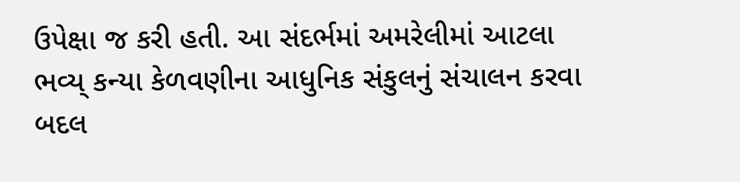ઉપેક્ષા જ કરી હતી. આ સંદર્ભમાં અમરેલીમાં આટલા ભવ્ય્ કન્યા કેળવણીના આધુનિક સંકુલનું સંચાલન કરવા બદલ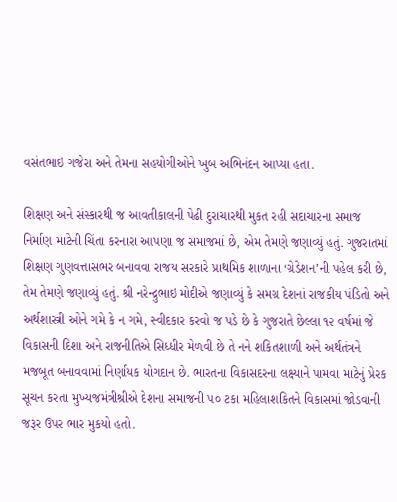વસંતભાઇ ગજેરા અને તેમના સહયોગીઓને ખુબ અભિનંદન આપ્યા હતા.

શિક્ષણ અને સંસ્કારથી જ આવતીકાલની પેઢી દુરાચારથી મુકત રહી સદાચારના સમાજ નિર્માણ માટેની ચિંતા કરનારા આપણા જ સમાજમાં છે, એમ તેમણે જણાવ્યું હતું. ગુજરાતમાં શિક્ષણ ગુણવત્તાસભર બનાવવા રાજય સરકારે પ્રાથમિક શાળાના ‘ગ્રેડેશન’ની પહેલ કરી છે, તેમ તેમણે જણાવ્યું હતું. શ્રી નરેન્દ્રુભાઇ મોદીએ જણાવ્યું કે સમગ્ર દેશનાં રાજકીય પંડિતો અને અર્થશાસ્ત્રી ઓને ગમે કે ન ગમે, સ્વીદકાર કરવો જ પડે છે કે ગુજરાતે છેલ્લા ૧૨ વર્ષમાં જે વિકાસની દિશા અને રાજનીતિએ સિધ્ધીર મેળવી છે તે નને શકિતશાળી અને અર્થતંત્રને મજબૂત બનાવવામાં નિર્ણાયક યોગદાન છે. ભારતના વિકાસદરના લક્ષ્યાને પામવા માટેનું પ્રેરક સૂચન કરતા મુખ્યજમંત્રીશ્રીએ દેશના સમાજની ૫૦ ટકા મહિલાશકિતને વિકાસમાં જોડવાની જરૂર ઉપર ભાર મુકયો હતો.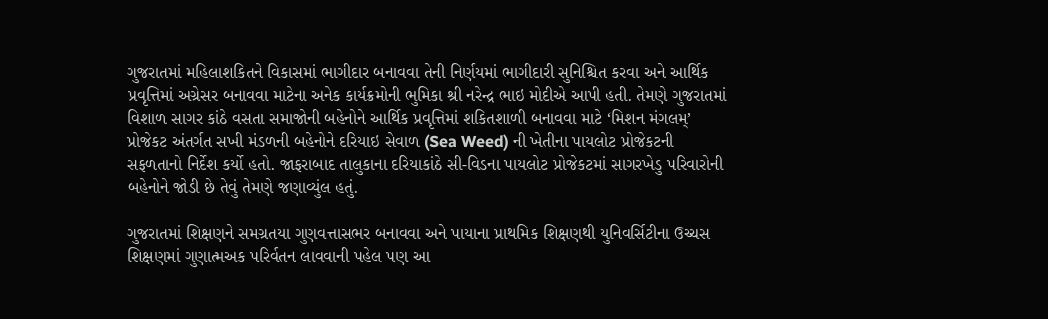ગુજરાતમાં મહિલાશકિતને વિકાસમાં ભાગીદાર બનાવવા તેની નિર્ણયમાં ભાગીદારી સુનિશ્ચિત કરવા અને આર્થિક પ્રવૃત્તિમાં અગ્રેસર બનાવવા માટેના અનેક કાર્યક્રમોની ભુમિકા શ્રી નરેન્દ્ર ભાઇ મોદીએ આપી હતી. તેમણે ગુજરાતમાં વિશાળ સાગર કાંઠે વસતા સમાજોની બહેનોને આર્થિક પ્રવૃત્તિમાં શકિતશાળી બનાવવા માટે ‘મિશન મંગલમ્’ પ્રોજેકટ અંતર્ગત સખી મંડળની બહેનોને દરિયાઇ સેવાળ (Sea Weed) ની ખેતીના પાયલોટ પ્રોજેકટની સફળતાનો નિર્દેશ કર્યો હતો. જાફરાબાદ તાલુકાના દરિયાકાંઠે સી-વિડના પાયલોટ પ્રોજેકટમાં સાગરખેડુ પરિવારોની બહેનોને જોડી છે તેવું તેમણે જણાવ્યુંલ હતું.

ગુજરાતમાં શિક્ષણને સમગ્રતયા ગુણવત્તાસભર બનાવવા અને પાયાના પ્રાથમિક શિક્ષણથી યુનિવર્સિટીના ઉચ્ચસ શિક્ષણમાં ગુણાત્મઅક પરિર્વતન લાવવાની પહેલ પણ આ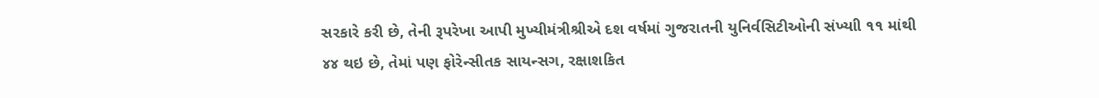સરકારે કરી છે, તેની રૂપરેખા આપી મુખ્યીમંત્રીશ્રીએ દશ વર્ષમાં ગુજરાતની યુનિર્વસિટીઓની સંખ્યાી ૧૧ માંથી ૪૪ થઇ છે, તેમાં પણ ફોરેન્સીતક સાયન્સગ, રક્ષાશકિત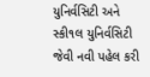યુનિર્વસિટી અને સ્કી૧લ યુનિર્વસિટી જેવી નવી પહેલ કરી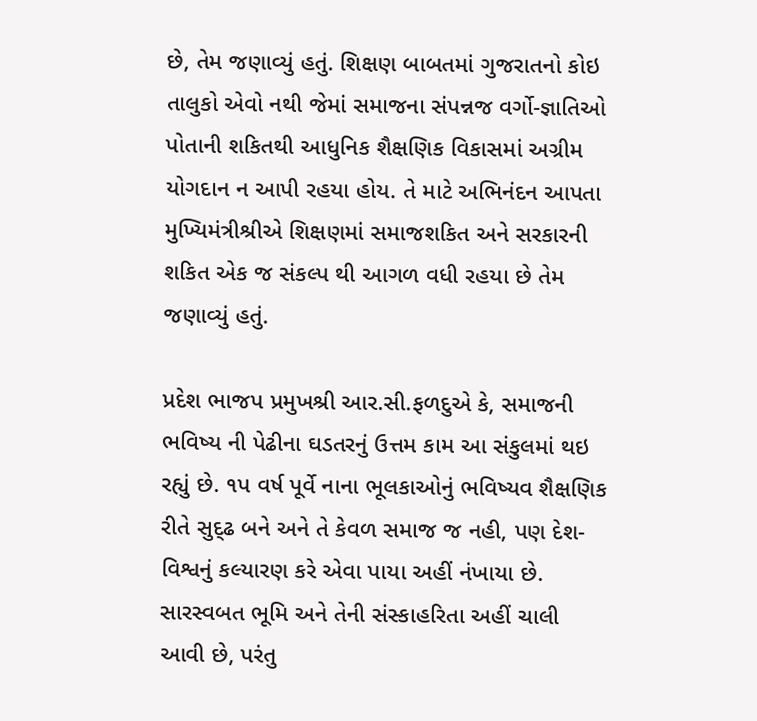છે, તેમ જણાવ્યું હતું. શિક્ષણ બાબતમાં ગુજરાતનો કોઇ તાલુકો એવો નથી જેમાં સમાજના સંપન્નજ વર્ગો-જ્ઞાતિઓ પોતાની શકિતથી આધુનિક શૈક્ષણિક વિકાસમાં અગ્રીમ યોગદાન ન આપી રહયા હોય. તે માટે અભિનંદન આપતા મુખ્યિમંત્રીશ્રીએ શિક્ષણમાં સમાજશકિત અને સરકારની શકિત એક જ સંકલ્પ થી આગળ વધી રહયા છે તેમ જણાવ્યું હતું.

પ્રદેશ ભાજપ પ્રમુખશ્રી આર.સી.ફળદુએ કે, સમાજની ભવિષ્ય ની પેઢીના ઘડતરનું ઉત્તમ કામ આ સંકુલમાં થઇ રહ્યું છે. ૧પ વર્ષ પૂર્વે નાના ભૂલકાઓનું ભવિષ્યવ શૈક્ષણિક રીતે સુદ્ઢ બને અને તે કેવળ સમાજ જ નહી, પણ દેશ-વિશ્વનું કલ્યારણ કરે એવા પાયા અહીં નંખાયા છે. સારસ્વબત ભૂમિ અને તેની સંસ્કાહરિતા અહીં ચાલી આવી છે, પરંતુ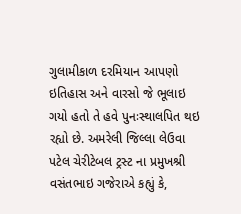ગુલામીકાળ દરમિયાન આપણો ઇતિહાસ અને વારસો જે ભૂલાઇ ગયો હતો તે હવે પુનઃસ્થાલપિત થઇ રહ્યો છે. અમરેલી જિલ્લા લેઉવા પટેલ ચેરીટેબલ ટ્રસ્ટ ના પ્રમુખશ્રી વસંતભાઇ ગજેરાએ કહ્યું કે,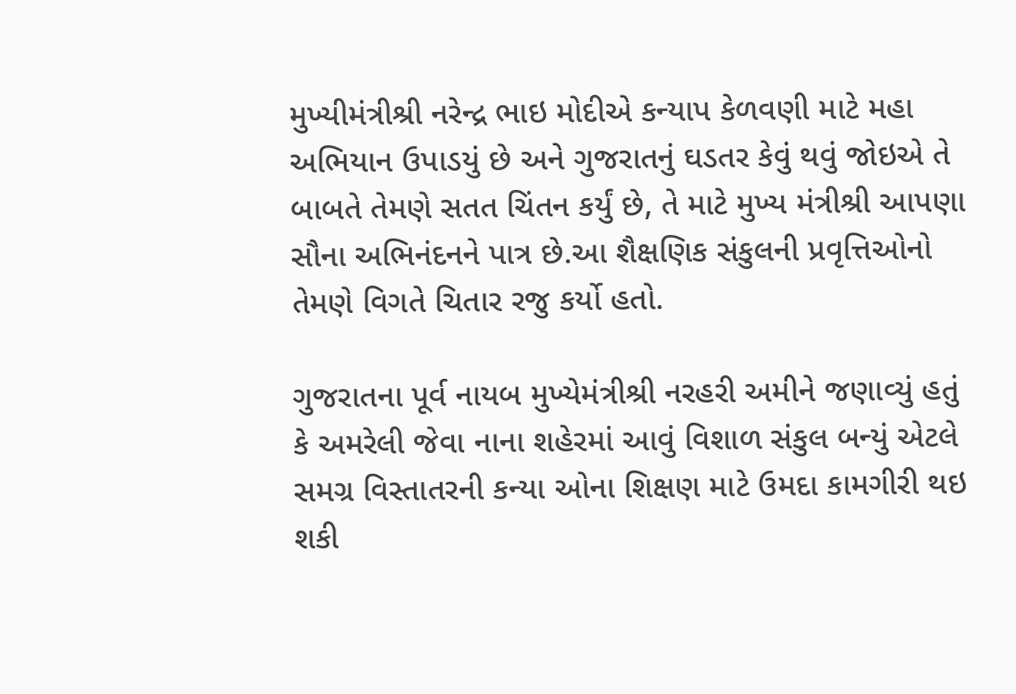મુખ્યીમંત્રીશ્રી નરેન્દ્ર ભાઇ મોદીએ કન્યાપ કેળવણી માટે મહા અભિયાન ઉપાડયું છે અને ગુજરાતનું ઘડતર કેવું થવું જોઇએ તે બાબતે તેમણે સતત ચિંતન કર્યું છે, તે માટે મુખ્ય મંત્રીશ્રી આપણા સૌના અભિનંદનને પાત્ર છે.આ શૈક્ષણિક સંકુલની પ્રવૃત્તિઓનો તેમણે વિગતે ચિતાર રજુ કર્યો હતો.

ગુજરાતના પૂર્વ નાયબ મુખ્યેમંત્રીશ્રી નરહરી અમીને જણાવ્યું હતું કે અમરેલી જેવા નાના શહેરમાં આવું વિશાળ સંકુલ બન્યું એટલે સમગ્ર વિસ્તાતરની કન્યા ઓના શિક્ષણ માટે ઉમદા કામગીરી થઇ શકી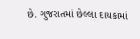છે. ગુજરાતમાં છેલ્લા‍ દાયકામાં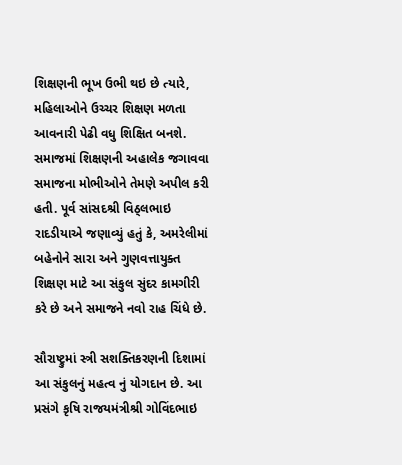શિક્ષણની ભૂખ ઉભી થઇ છે ત્યારે, મહિલાઓને ઉચ્ચર શિક્ષણ મળતા આવનારી પેઢી વધુ શિક્ષિત બનશે. સમાજમાં શિક્ષણની અહાલેક જગાવવા સમાજના મોભીઓને તેમણે અપીલ કરી હતી. પૂર્વ સાંસદશ્રી વિઠ્લભાઇ રાદડીયાએ જણાવ્યું હતું કે, અમરેલીમાં બહેનોને સારા અને ગુણવત્તાયુક્ત શિક્ષણ માટે આ સંકુલ સુંદર કામગીરી કરે છે અને સમાજને નવો રાહ ચિંધે છે.

સૌરાષ્ટ્રુમાં સ્ત્રી સશક્તિકરણની દિશામાં આ સંકુલનું મહત્વ નું યોગદાન છે. આ પ્રસંગે કૃષિ રાજયમંત્રીશ્રી ગોવિંદભાઇ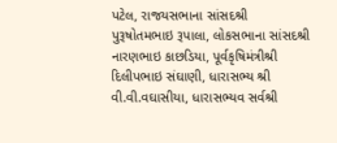પટેલ, રાજયસભાના સાંસદશ્રી પુરૂષોતમભાઇ રૂપાલા, લોકસભાના સાંસદશ્રી નારણભાઇ કાછડિયા, પૂર્વકૃષિમંત્રીશ્રી દિલીપભાઇ સંઘાણી, ધારાસભ્ય શ્રી વી.વી.વઘાસીયા, ધારાસભ્યવ સર્વશ્રી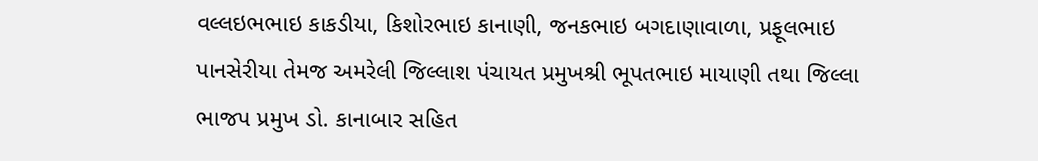વલ્લઇભભાઇ કાકડીયા, કિશોરભાઇ કાનાણી, જનકભાઇ બગદાણાવાળા, પ્રફૂલભાઇ પાનસેરીયા તેમજ અમરેલી જિલ્લાશ પંચાયત પ્રમુખશ્રી ભૂપતભાઇ માયાણી તથા જિલ્લા ભાજપ પ્રમુખ ડો. કાનાબાર સહિત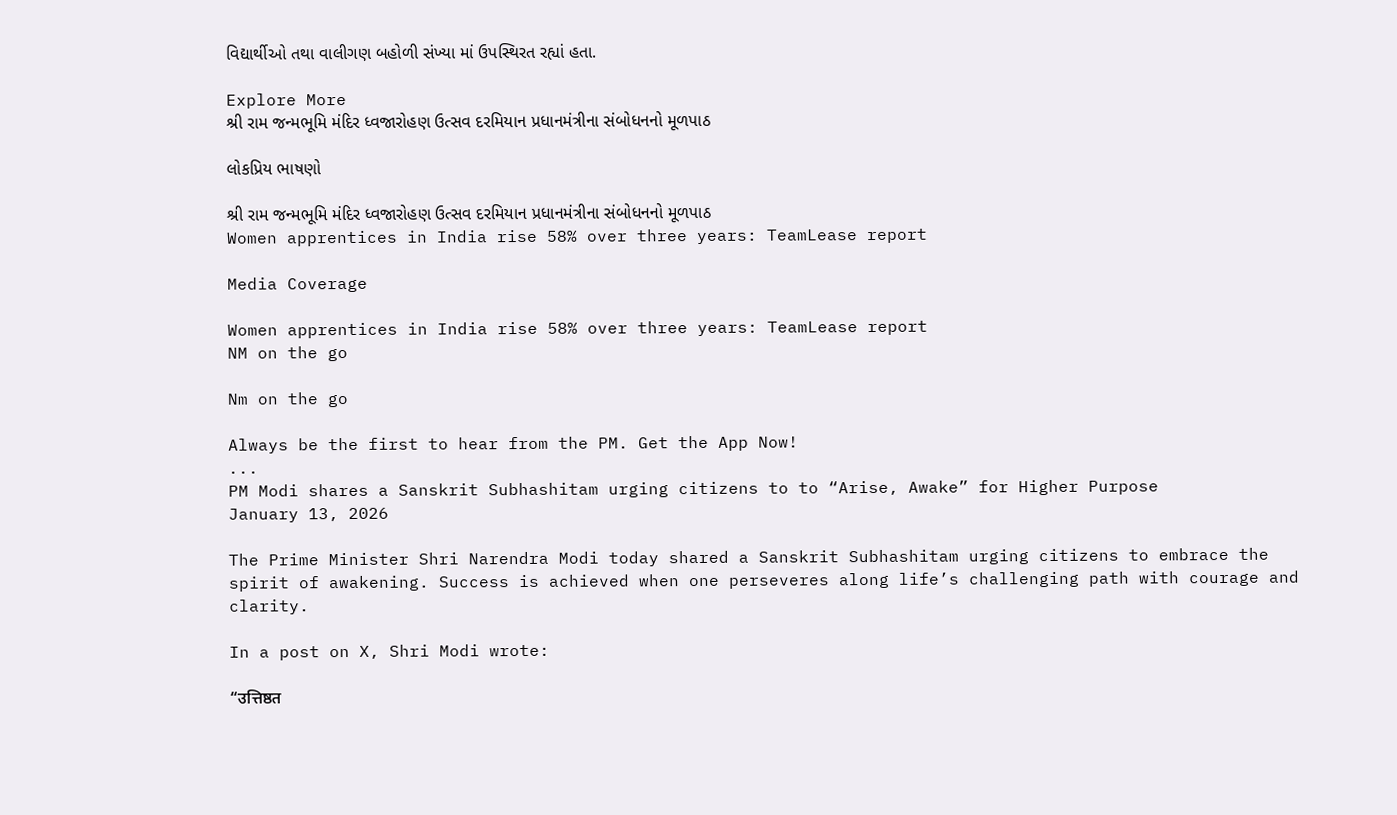વિદ્યાર્થીઓ તથા વાલીગણ બહોળી સંખ્યા માં ઉપસ્થિરત રહ્યાં હતા.

Explore More
શ્રી રામ જન્મભૂમિ મંદિર ધ્વજારોહણ ઉત્સવ દરમિયાન પ્રધાનમંત્રીના સંબોધનનો મૂળપાઠ

લોકપ્રિય ભાષણો

શ્રી રામ જન્મભૂમિ મંદિર ધ્વજારોહણ ઉત્સવ દરમિયાન પ્રધાનમંત્રીના સંબોધનનો મૂળપાઠ
Women apprentices in India rise 58% over three years: TeamLease report

Media Coverage

Women apprentices in India rise 58% over three years: TeamLease report
NM on the go

Nm on the go

Always be the first to hear from the PM. Get the App Now!
...
PM Modi shares a Sanskrit Subhashitam urging citizens to to “Arise, Awake” for Higher Purpose
January 13, 2026

The Prime Minister Shri Narendra Modi today shared a Sanskrit Subhashitam urging citizens to embrace the spirit of awakening. Success is achieved when one perseveres along life’s challenging path with courage and clarity.

In a post on X, Shri Modi wrote:

“उत्तिष्ठत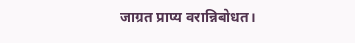जाग्रत प्राप्य वरान्निबोधत।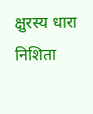क्षुरस्य धारा निशिता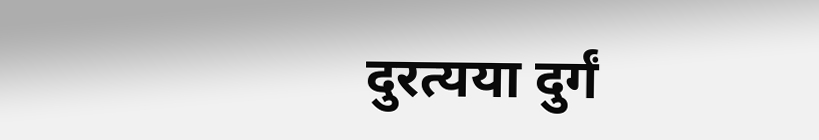दुरत्यया दुर्गं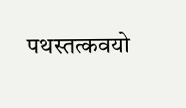पथस्तत्कवयो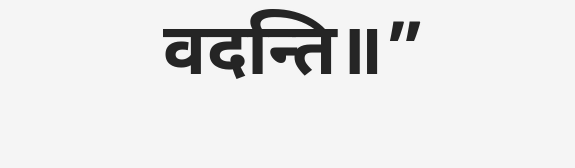वदन्ति॥”